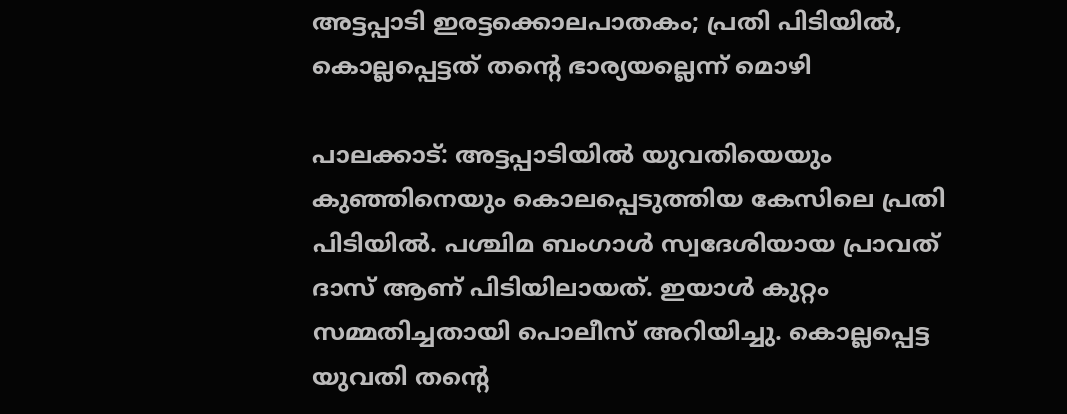അട്ടപ്പാടി ഇരട്ടക്കൊലപാതകം; പ്രതി പിടിയിൽ, കൊല്ലപ്പെട്ടത് തന്റെ ഭാര്യയല്ലെന്ന് മൊഴി

പാലക്കാട്: അട്ടപ്പാടിയിൽ യുവതിയെയും കുഞ്ഞിനെയും കൊലപ്പെടുത്തിയ കേസിലെ പ്രതി പിടിയിൽ. പശ്ചിമ ബംഗാൾ സ്വദേശിയായ പ്രാവത് ദാസ് ആണ് പിടിയിലായത്. ഇയാൾ കുറ്റം സമ്മതിച്ചതായി പൊലീസ് അറിയിച്ചു. കൊല്ലപ്പെട്ട യുവതി തന്റെ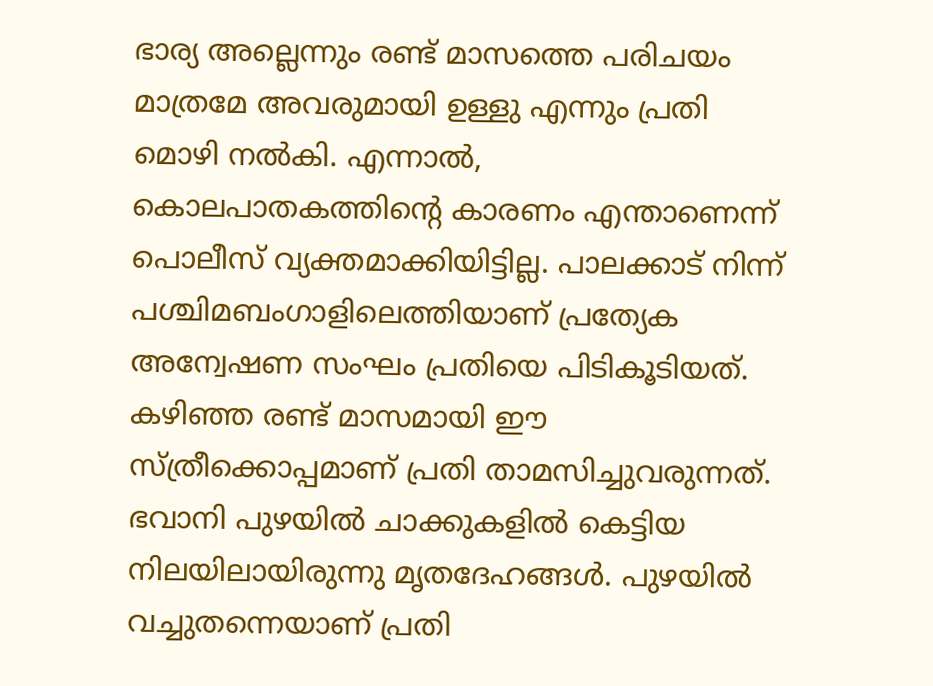ഭാര്യ അല്ലെന്നും രണ്ട് മാസത്തെ പരിചയം മാത്രമേ അവരുമായി ഉള്ളു എന്നും പ്രതി മൊഴി നൽകി. എന്നാൽ, കൊലപാതകത്തിന്റെ കാരണം എന്താണെന്ന് പൊലീസ് വ്യക്തമാക്കിയിട്ടില്ല. പാലക്കാട് നിന്ന് പശ്ചിമബംഗാളിലെത്തിയാണ് പ്രത്യേക അന്വേഷണ സംഘം പ്രതിയെ പിടികൂടിയത്.
കഴിഞ്ഞ രണ്ട് മാസമായി ഈ സ്‌ത്രീക്കൊപ്പമാണ് പ്രതി താമസിച്ചുവരുന്നത്. ഭവാനി പുഴയിൽ ചാക്കുകളിൽ കെട്ടിയ നിലയിലായിരുന്നു മൃതദേഹങ്ങൾ. പുഴയിൽ വച്ചുതന്നെയാണ് പ്രതി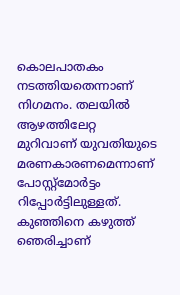കൊലപാതകം നടത്തിയതെന്നാണ് നിഗമനം. തലയിൽ ആഴത്തിലേറ്റ മുറിവാണ് യുവതിയുടെ മരണകാരണമെന്നാണ് പോസ്റ്റ്‌മോർട്ടം റിപ്പോർട്ടിലുള്ളത്. കുഞ്ഞിനെ കഴുത്ത് ഞെരിച്ചാണ്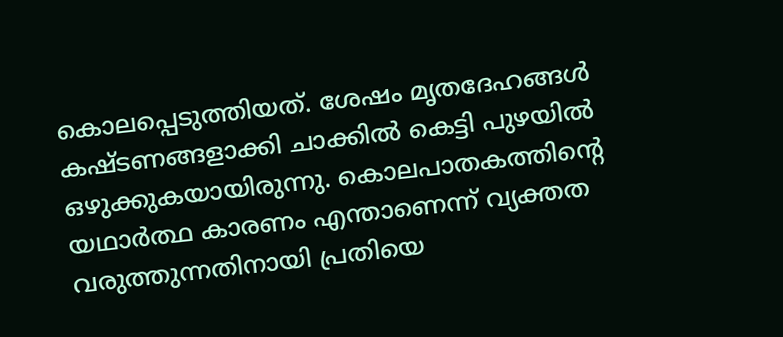കൊലപ്പെടുത്തിയത്. ശേഷം മൃതദേഹങ്ങൾ കഷ്‌ടണങ്ങളാക്കി ചാക്കിൽ കെട്ടി പുഴയിൽ ഒഴുക്കുകയായിരുന്നു. കൊലപാതകത്തിന്റെ യഥാർത്ഥ കാരണം എന്താണെന്ന് വ്യക്തത വരുത്തുന്നതിനായി പ്രതിയെ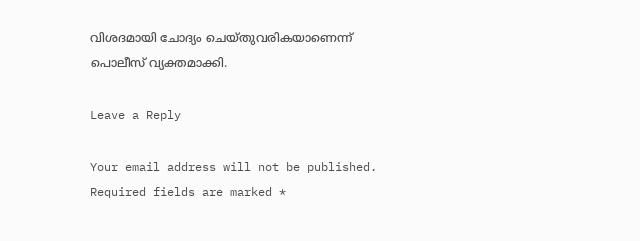വിശദമായി ചോദ്യം ചെയ്‌തുവരികയാണെന്ന് പൊലീസ് വ്യക്തമാക്കി.

Leave a Reply

Your email address will not be published. Required fields are marked *